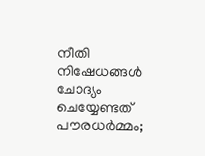നീതി നിഷേധങ്ങൾ ചോദ്യം ചെയ്യേണ്ടത് പൗരധർമ്മം;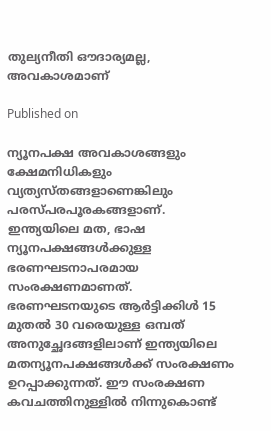തുല്യനീതി ഔദാര്യമല്ല, അവകാശമാണ്

Published on

ന്യൂനപക്ഷ അവകാശങ്ങളും ക്ഷേമനിധികളും വ്യത്യസ്തങ്ങളാണെങ്കിലും പരസ്പരപൂരകങ്ങളാണ്. ഇന്ത്യയിലെ മത, ഭാഷ ന്യൂനപക്ഷങ്ങൾക്കുള്ള ഭരണഘടനാപരമായ സംരക്ഷണമാണത്. ഭരണഘടനയുടെ ആർട്ടിക്കിൾ 15 മുതൽ 30 വരെയുള്ള ഒമ്പത് അനുച്ഛേദങ്ങളിലാണ് ഇന്ത്യയിലെ മതന്യൂനപക്ഷങ്ങൾക്ക് സംരക്ഷണം ഉറപ്പാക്കുന്നത്. ഈ സംരക്ഷണ കവചത്തിനുള്ളിൽ നിന്നുകൊണ്ട്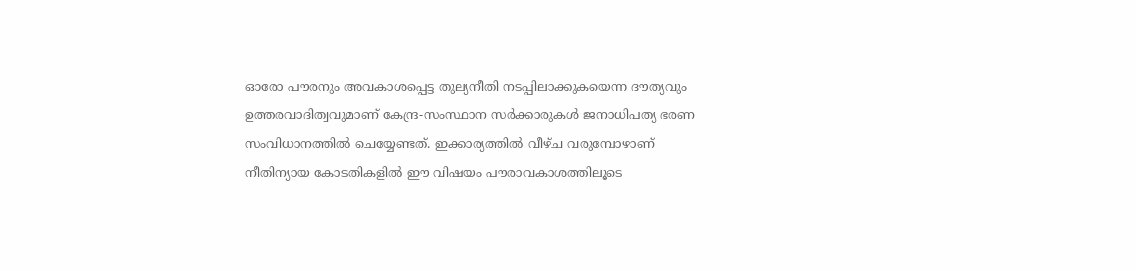ഓരോ പൗരനും അവകാശപ്പെട്ട തുല്യനീതി നടപ്പിലാക്കുകയെന്ന ദൗത്യവും ഉത്തരവാദിത്വവുമാണ് കേന്ദ്ര-സംസ്ഥാന സർക്കാരുകൾ ജനാധിപത്യ ഭരണ സംവിധാനത്തിൽ ചെയ്യേണ്ടത്. ഇക്കാര്യത്തിൽ വീഴ്ച വരുമ്പോഴാണ് നീതിന്യായ കോടതികളിൽ ഈ വിഷയം പൗരാവകാശത്തിലൂടെ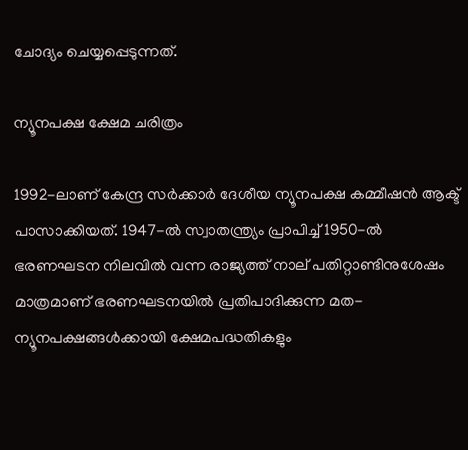ചോദ്യം ചെയ്യപ്പെടുന്നത്.

ന്യൂനപക്ഷ ക്ഷേമ ചരിത്രം

1992-ലാണ് കേന്ദ്ര സർക്കാർ ദേശീയ ന്യൂനപക്ഷ കമ്മീഷൻ ആക്ട് പാസാക്കിയത്. 1947-ൽ സ്വാതന്ത്ര്യം പ്രാപിച്ച് 1950-ൽ  ഭരണഘടന നിലവിൽ വന്ന രാജ്യത്ത് നാല് പതിറ്റാണ്ടിനുശേഷം മാത്രമാണ് ഭരണഘടനയിൽ പ്രതിപാദിക്കുന്ന മത-ന്യൂനപക്ഷങ്ങൾക്കായി ക്ഷേമപദ്ധതികളും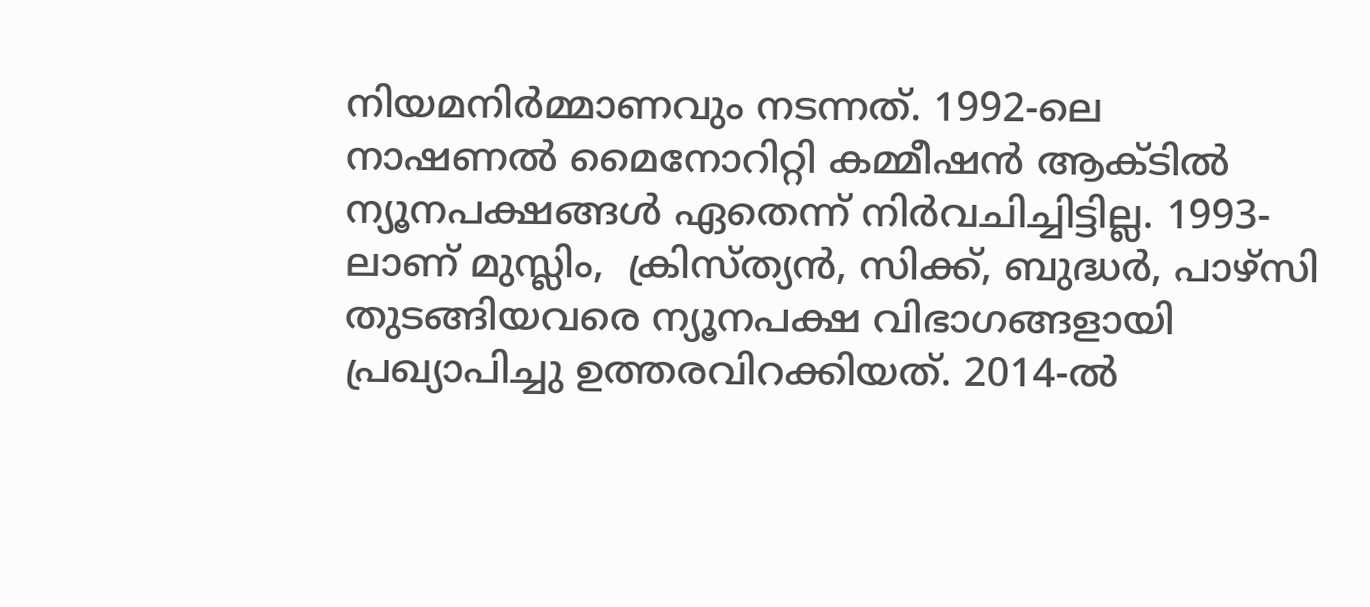നിയമനിർമ്മാണവും നടന്നത്. 1992-ലെ നാഷണൽ മൈനോറിറ്റി കമ്മീഷൻ ആക്ടിൽ ന്യൂനപക്ഷങ്ങൾ ഏതെന്ന് നിർവചിച്ചിട്ടില്ല. 1993-ലാണ് മുസ്ലിം,  ക്രിസ്ത്യൻ, സിക്ക്, ബുദ്ധർ, പാഴ്സി തുടങ്ങിയവരെ ന്യൂനപക്ഷ വിഭാഗങ്ങളായി പ്രഖ്യാപിച്ചു ഉത്തരവിറക്കിയത്. 2014-ൽ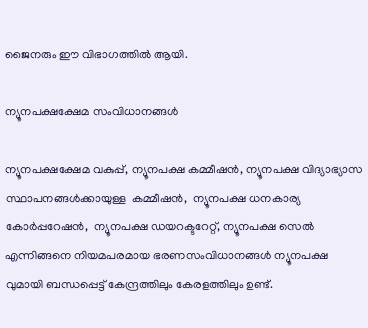ജൈനരും ഈ വിഭാഗത്തിൽ ആയി.

ന്യൂനപക്ഷക്ഷേമ സംവിധാനങ്ങൾ

ന്യൂനപക്ഷക്ഷേമ വകുപ്പ്, ന്യൂനപക്ഷ കമ്മീഷൻ, ന്യൂനപക്ഷ വിദ്യാഭ്യാസ സ്ഥാപനങ്ങൾക്കായുള്ള  കമ്മീഷൻ,  ന്യൂനപക്ഷ ധനകാര്യ കോർപ്പറേഷൻ,  ന്യൂനപക്ഷ ഡയറക്ടറേറ്റ്, ന്യൂനപക്ഷ സെൽ എന്നിങ്ങനെ നിയമപരമായ ഭരണസംവിധാനങ്ങൾ ന്യൂനപക്ഷ വുമായി ബന്ധപ്പെട്ട് കേന്ദ്രത്തിലും കേരളത്തിലും ഉണ്ട്.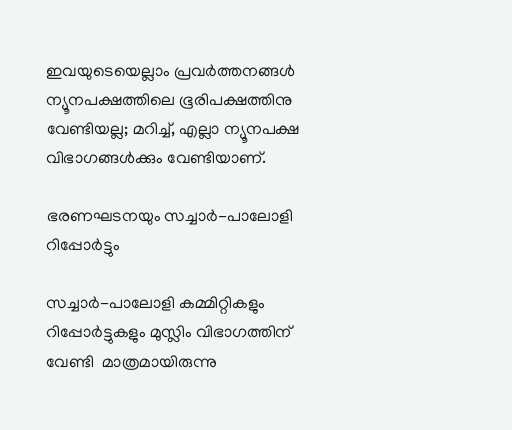ഇവയുടെയെല്ലാം പ്രവർത്തനങ്ങൾ ന്യൂനപക്ഷത്തിലെ ഭൂരിപക്ഷത്തിനു വേണ്ടിയല്ല; മറിച്ച്, എല്ലാ ന്യൂനപക്ഷ വിഭാഗങ്ങൾക്കും വേണ്ടിയാണ്.

ഭരണഘടനയും സച്ചാർ-പാലോളി റിപ്പോർട്ടും

സച്ചാർ-പാലോളി കമ്മിറ്റികളും റിപ്പോർട്ടുകളും മുസ്ലിം വിഭാഗത്തിന് വേണ്ടി  മാത്രമായിരുന്നു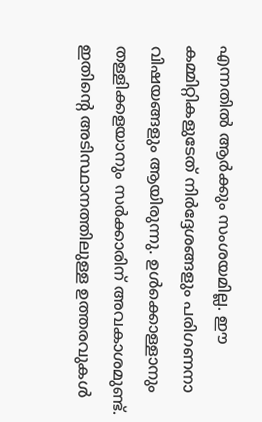എന്നതിൽ ആർക്കും സംശയമില്ല. ഈ കമ്മിറ്റികളുടേത് നിർദ്ദേശങ്ങളും പരിഗണനാ വിഷയങ്ങളും ആയിരുന്നു. ഉൾക്കൊള്ളാനും തള്ളിക്കളയാനും സർക്കാരിന് അവകാശമുണ്ട്. ഇതിന്റെ അടിസ്ഥാനത്തിലുള്ള ഉത്തരവുകൾ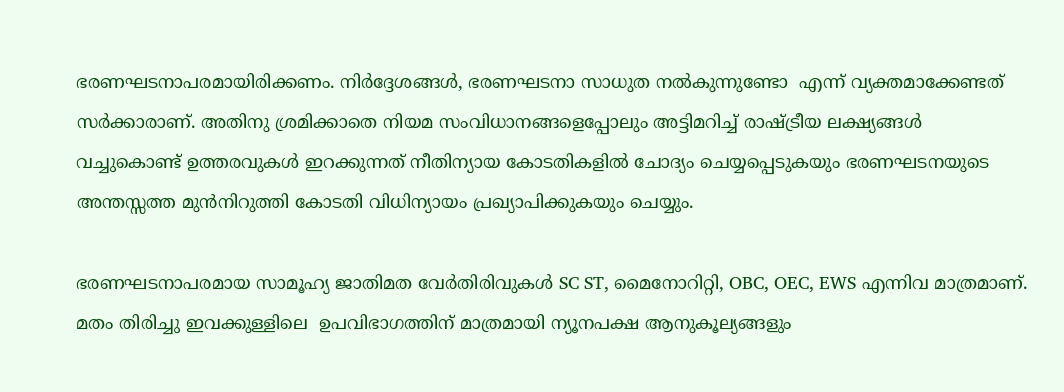ഭരണഘടനാപരമായിരിക്കണം. നിർദ്ദേശങ്ങൾ, ഭരണഘടനാ സാധുത നൽകുന്നുണ്ടോ  എന്ന് വ്യക്തമാക്കേണ്ടത് സർക്കാരാണ്. അതിനു ശ്രമിക്കാതെ നിയമ സംവിധാനങ്ങളെപ്പോലും അട്ടിമറിച്ച് രാഷ്ട്രീയ ലക്ഷ്യങ്ങൾ വച്ചുകൊണ്ട് ഉത്തരവുകൾ ഇറക്കുന്നത് നീതിന്യായ കോടതികളിൽ ചോദ്യം ചെയ്യപ്പെടുകയും ഭരണഘടനയുടെ അന്തസ്സത്ത മുൻനിറുത്തി കോടതി വിധിന്യായം പ്രഖ്യാപിക്കുകയും ചെയ്യും.

ഭരണഘടനാപരമായ സാമൂഹ്യ ജാതിമത വേർതിരിവുകൾ SC ST, മൈനോറിറ്റി, OBC, OEC, EWS എന്നിവ മാത്രമാണ്. മതം തിരിച്ചു ഇവക്കുള്ളിലെ  ഉപവിഭാഗത്തിന് മാത്രമായി ന്യൂനപക്ഷ ആനുകൂല്യങ്ങളും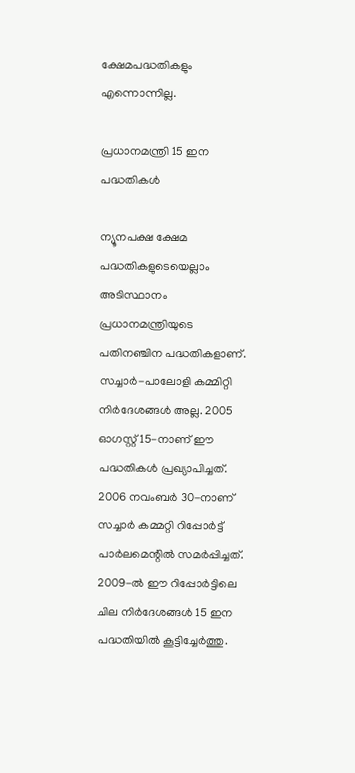ക്ഷേമപദ്ധതികളും എന്നൊന്നില്ല.

പ്രധാനമന്ത്രി 15 ഇന പദ്ധതികൾ

ന്യൂനപക്ഷ ക്ഷേമ പദ്ധതികളുടെയെല്ലാം അടിസ്ഥാനം പ്രധാനമന്ത്രിയുടെ പതിനഞ്ചിന പദ്ധതികളാണ്. സച്ചാർ-പാലോളി കമ്മിറ്റി നിർദേശങ്ങൾ അല്ല. 2005 ഓഗസ്റ്റ് 15-നാണ് ഈ പദ്ധതികൾ പ്രഖ്യാപിച്ചത്. 2006 നവംബർ 30-നാണ് സച്ചാർ കമ്മറ്റി റിപ്പോർട്ട് പാർലമെന്റിൽ സമർപ്പിച്ചത്. 2009-ൽ ഈ റിപ്പോർട്ടിലെ ചില നിർദേശങ്ങൾ 15 ഇന പദ്ധതിയിൽ കൂട്ടിച്ചേർത്തു.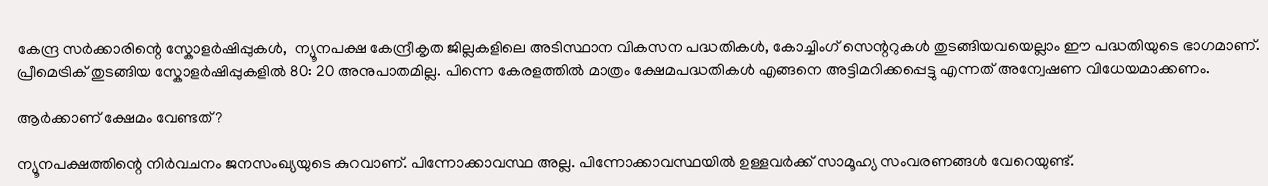കേന്ദ്ര സർക്കാരിന്റെ സ്കോളർഷിപ്പുകൾ,  ന്യൂനപക്ഷ കേന്ദ്രീകൃത ജില്ലകളിലെ അടിസ്ഥാന വികസന പദ്ധതികൾ, കോച്ചിംഗ് സെന്ററുകൾ തുടങ്ങിയവയെല്ലാം ഈ പദ്ധതിയുടെ ഭാഗമാണ്. പ്രീമെട്രിക് തുടങ്ങിയ സ്കോളർഷിപ്പുകളിൽ 80: 20 അനുപാതമില്ല. പിന്നെ കേരളത്തിൽ മാത്രം ക്ഷേമപദ്ധതികൾ എങ്ങനെ അട്ടിമറിക്കപ്പെട്ടു എന്നത് അന്വേഷണ വിധേയമാക്കണം.

ആർക്കാണ് ക്ഷേമം വേണ്ടത്?

ന്യൂനപക്ഷത്തിന്റെ നിർവചനം ജനസംഖ്യയുടെ കുറവാണ്. പിന്നോക്കാവസ്ഥ അല്ല. പിന്നോക്കാവസ്ഥയിൽ ഉള്ളവർക്ക് സാമൂഹ്യ സംവരണങ്ങൾ വേറെയുണ്ട്.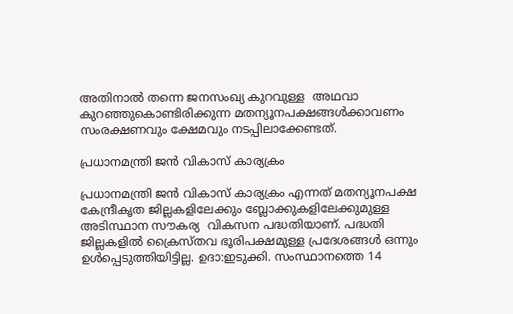അതിനാൽ തന്നെ ജനസംഖ്യ കുറവുള്ള  അഥവാ കുറഞ്ഞുകൊണ്ടിരിക്കുന്ന മതന്യൂനപക്ഷങ്ങൾക്കാവണം സംരക്ഷണവും ക്ഷേമവും നടപ്പിലാക്കേണ്ടത്.

പ്രധാനമന്ത്രി ജൻ വികാസ് കാര്യക്രം

പ്രധാനമന്ത്രി ജൻ വികാസ് കാര്യക്രം എന്നത് മതന്യൂനപക്ഷ കേന്ദ്രീകൃത ജില്ലകളിലേക്കും ബ്ലോക്കു‌‌കളിലേക്കുമുള്ള അടിസ്ഥാന സൗകര്യ  വികസന പദ്ധതിയാണ്. പദ്ധതി ജില്ലകളിൽ ക്രൈസ്തവ ഭൂരിപക്ഷമുള്ള പ്രദേശങ്ങൾ ഒന്നും ഉൾപ്പെടുത്തിയിട്ടില്ല. ഉദാ:ഇടുക്കി. സംസ്ഥാനത്തെ 14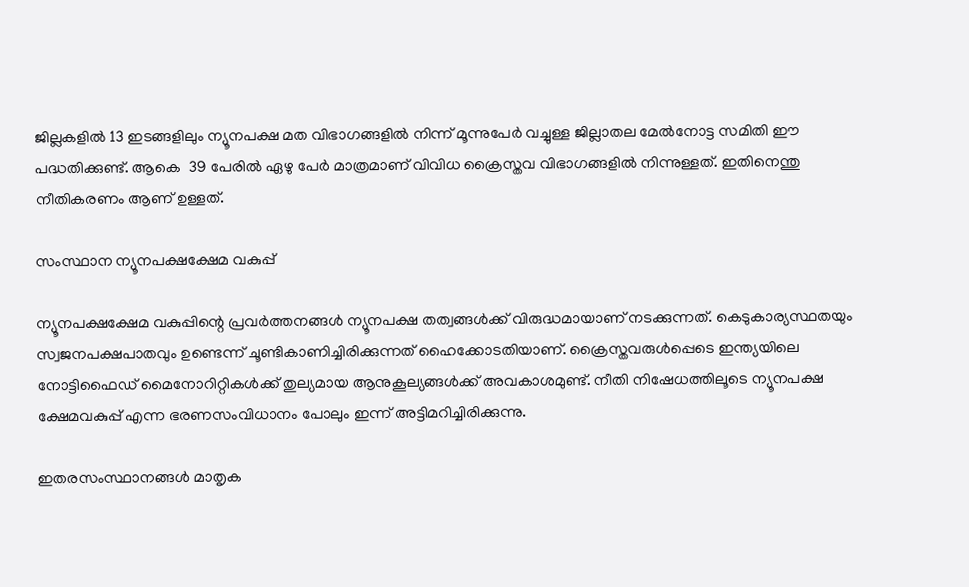ജില്ലകളിൽ 13 ഇടങ്ങളിലും ന്യൂനപക്ഷ മത വിഭാഗങ്ങളിൽ നിന്ന് മൂന്നുപേർ വച്ചുള്ള ജില്ലാതല മേൽനോട്ട സമിതി ഈ പദ്ധതിക്കുണ്ട്. ആകെ  39 പേരിൽ ഏഴു പേർ മാത്രമാണ് വിവിധ ക്രൈസ്തവ വിഭാഗങ്ങളിൽ നിന്നുള്ളത്. ഇതിനെന്തു നീതികരണം ആണ് ഉള്ളത്.

സംസ്ഥാന ന്യൂനപക്ഷക്ഷേമ വകുപ്പ്

ന്യൂനപക്ഷക്ഷേമ വകുപ്പിന്റെ പ്രവർത്തനങ്ങൾ ന്യൂനപക്ഷ തത്വങ്ങൾക്ക് വിരുദ്ധമായാണ് നടക്കുന്നത്. കെടുകാര്യസ്ഥതയും സ്വജനപക്ഷപാതവും ഉണ്ടെന്ന് ചൂണ്ടികാണിച്ചിരിക്കുന്നത് ഹൈക്കോടതിയാണ്. ക്രൈസ്തവരുൾപ്പെടെ ഇന്ത്യയിലെ നോട്ടിഫൈഡ് മൈനോറിറ്റികൾക്ക് തുല്യമായ ആനുകൂല്യങ്ങൾക്ക് അവകാശമുണ്ട്. നീതി നിഷേധത്തിലൂടെ ന്യൂനപക്ഷ ക്ഷേമവകുപ്പ് എന്ന ഭരണസംവിധാനം പോലും ഇന്ന് അട്ടിമറിച്ചിരിക്കുന്നു.

ഇതരസംസ്ഥാനങ്ങൾ മാതൃക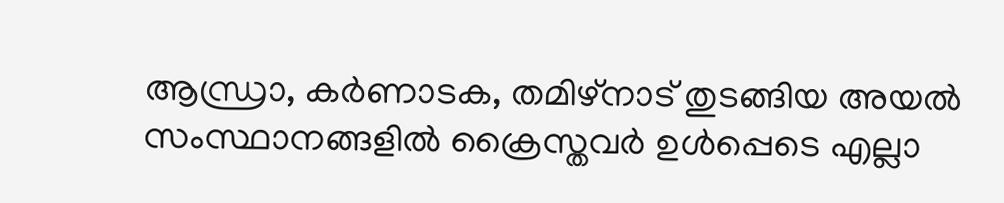ആന്ധ്രാ, കർണാടക, തമിഴ്നാട് തുടങ്ങിയ അയൽ സംസ്ഥാനങ്ങളിൽ ക്രൈസ്തവർ ഉൾപ്പെടെ എല്ലാ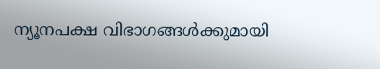ന്യൂനപക്ഷ വിഭാഗങ്ങൾക്കുമായി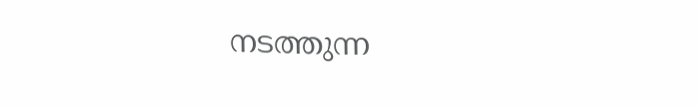നടത്തുന്ന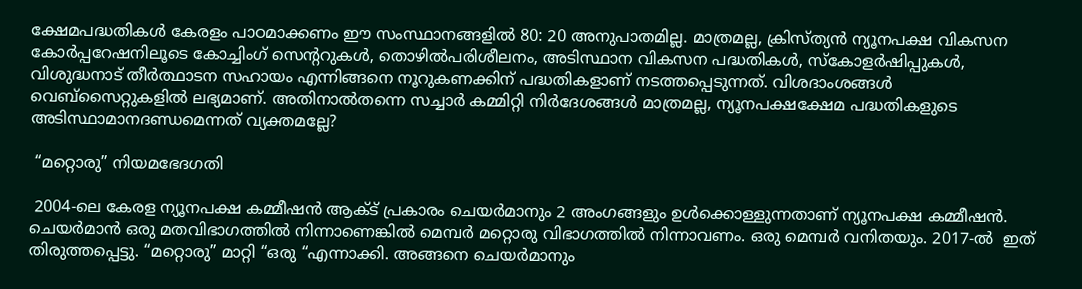ക്ഷേമപദ്ധതികൾ കേരളം പാഠമാക്കണം ഈ സംസ്ഥാനങ്ങളിൽ 80: 20 അനുപാതമില്ല. മാത്രമല്ല, ക്രിസ്ത്യൻ ന്യൂനപക്ഷ വികസന കോർപ്പറേഷനിലൂടെ കോച്ചിംഗ് സെന്ററുകൾ, തൊഴിൽപരിശീലനം, അടിസ്ഥാന വികസന പദ്ധതികൾ, സ്കോളർഷിപ്പുകൾ, വിശുദ്ധനാട് തീർത്ഥാടന സഹായം എന്നിങ്ങനെ നൂറുകണക്കിന് പദ്ധതികളാണ് നടത്തപ്പെടുന്നത്. വിശദാംശങ്ങൾ വെബ്സൈറ്റുകളിൽ ലഭ്യമാണ്. അതിനാൽതന്നെ സച്ചാർ കമ്മിറ്റി നിർദേശങ്ങൾ മാത്രമല്ല, ന്യൂനപക്ഷക്ഷേമ പദ്ധതികളുടെ അടിസ്ഥാമാനദണ്ഡമെന്നത് വ്യക്തമല്ലേ?

 “മറ്റൊരു” നിയമഭേദഗതി

 2004-ലെ കേരള ന്യൂനപക്ഷ കമ്മീഷൻ ആക്ട് പ്രകാരം ചെയർമാനും 2 അംഗങ്ങളും ഉൾക്കൊള്ളുന്നതാണ് ന്യൂനപക്ഷ കമ്മീഷൻ. ചെയർമാൻ ഒരു മതവിഭാഗത്തിൽ നിന്നാണെങ്കിൽ മെമ്പർ മറ്റൊരു വിഭാഗത്തിൽ നിന്നാവണം. ഒരു മെമ്പർ വനിതയും. 2017-ൽ  ഇത് തിരുത്തപ്പെട്ടു. “മറ്റൊരു” മാറ്റി “ഒരു “എന്നാക്കി. അങ്ങനെ ചെയർമാനും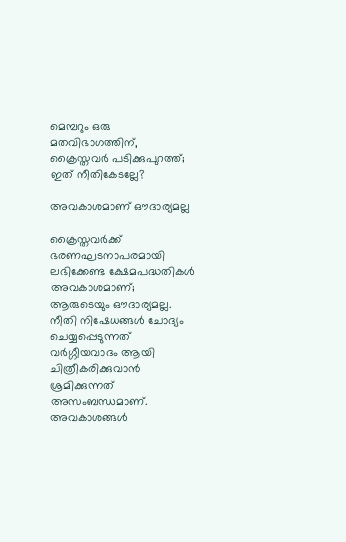മെമ്പറും ഒരു മതവിഭാഗത്തിന്, ക്രൈസ്തവർ പടിക്കുപുറത്ത്; ഇത് നീതികേടല്ലേ?

അവകാശമാണ് ഔദാര്യമല്ല

ക്രൈസ്തവർക്ക് ഭരണഘടനാപരമായി ലഭിക്കേണ്ട ക്ഷേമപദ്ധതികൾ അവകാശമാണ്; ആരുടെയും ഔദാര്യമല്ല. നീതി നിഷേധങ്ങൾ ചോദ്യം ചെയ്യപ്പെടുന്നത് വർഗ്ഗീയവാദം ആയി ചിത്രീകരിക്കുവാൻ ശ്രമിക്കുന്നത് അസംബന്ധമാണ്. അവകാശങ്ങൾ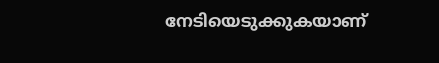നേടിയെടുക്കുകയാണ്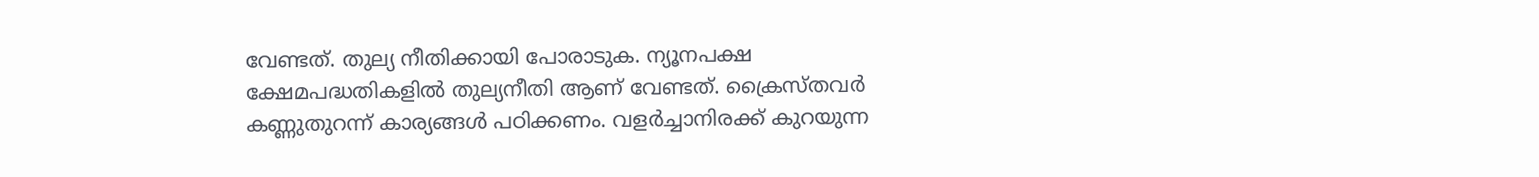വേണ്ടത്. തുല്യ നീതിക്കായി പോരാടുക. ന്യൂനപക്ഷ ക്ഷേമപദ്ധതികളിൽ തുല്യനീതി ആണ് വേണ്ടത്. ക്രൈസ്തവർ കണ്ണുതുറന്ന് കാര്യങ്ങൾ പഠിക്കണം. വളർച്ചാനിരക്ക് കുറയുന്ന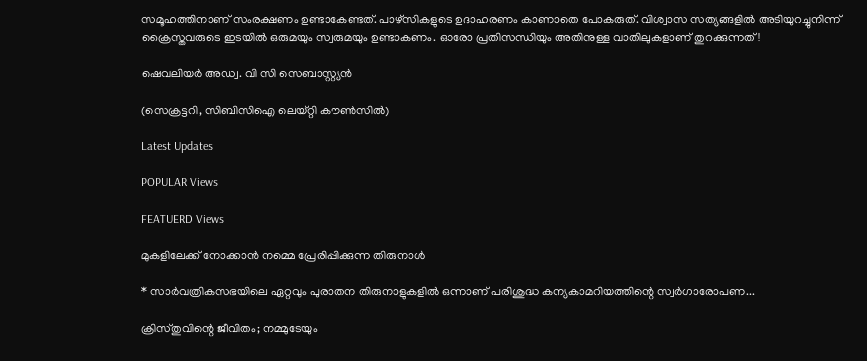സമൂഹത്തിനാണ് സംരക്ഷണം ഉണ്ടാകേണ്ടത്. പാഴ്സികളുടെ ഉദാഹരണം കാണാതെ പോകരുത്. വിശ്വാസ സത്യങ്ങളിൽ അടിയുറച്ചുനിന്ന് ക്രൈസ്തവരുടെ ഇടയിൽ ഒരുമയും സ്വരുമയും ഉണ്ടാകണം. ഓരോ പ്രതിസന്ധിയും അതിനുള്ള വാതിലുകളാണ് തുറക്കുന്നത്!

ഷെവലിയർ അഡ്വ. വി സി സെബാസ്റ്റ്യൻ

(സെക്രട്ടറി, സിബിസിഐ ലെയ്റ്റി കൗൺസിൽ)

Latest Updates

POPULAR Views

FEATUERD Views

മുകളിലേക്ക് നോക്കാന്‍ നമ്മെ പ്രേരിപ്പിക്കുന്ന തിരുനാള്‍

* സാര്‍വത്രികസഭയിലെ ഏറ്റവും പുരാതന തിരുനാളുകളില്‍ ഒന്നാണ് പരിശുദ്ധ കന്യകാമറിയത്തിന്റെ സ്വര്‍ഗാരോപണ...

ക്രിസ്തുവിന്റെ ജീവിതം; നമ്മുടേയും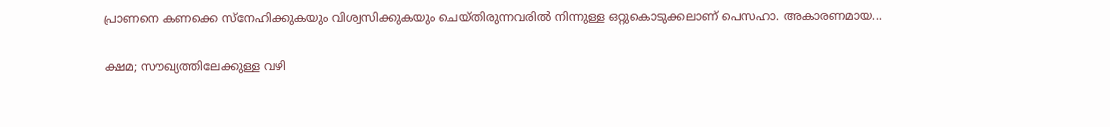പ്രാണനെ കണക്കെ സ്നേഹിക്കുകയും വിശ്വസിക്കുകയും ചെയ്തിരുന്നവരിൽ നിന്നുള്ള ഒറ്റുകൊടുക്കലാണ് പെസഹാ. അകാരണമായ...

ക്ഷമ; സൗഖ്യത്തിലേക്കുള്ള വഴി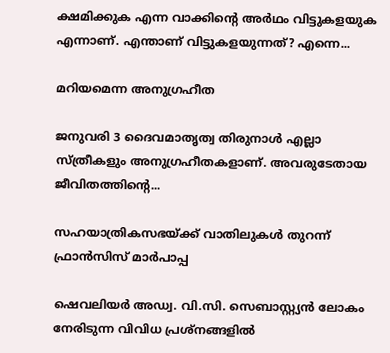ക്ഷമിക്കുക എന്ന വാക്കിന്റെ അർഥം വിട്ടുകളയുക എന്നാണ്. എന്താണ് വിട്ടുകളയുന്നത്? എന്നെ...

മറിയമെന്ന അനുഗ്രഹീത

ജനുവരി 3 ദൈവമാതൃത്വ തിരുനാൾ എല്ലാ സ്ത്രീകളും അനുഗ്രഹീതകളാണ്. അവരുടേതായ ജീവിതത്തിന്റെ...

സഹയാത്രികസഭയ്ക്ക് വാതിലുകള്‍ തുറന്ന് ഫ്രാന്‍സിസ് മാര്‍പാപ്പ

ഷെവലിയര്‍ അഡ്വ. വി.സി. സെബാസ്റ്റ്യന്‍ ലോകം നേരിടുന്ന വിവിധ പ്രശ്നങ്ങളില്‍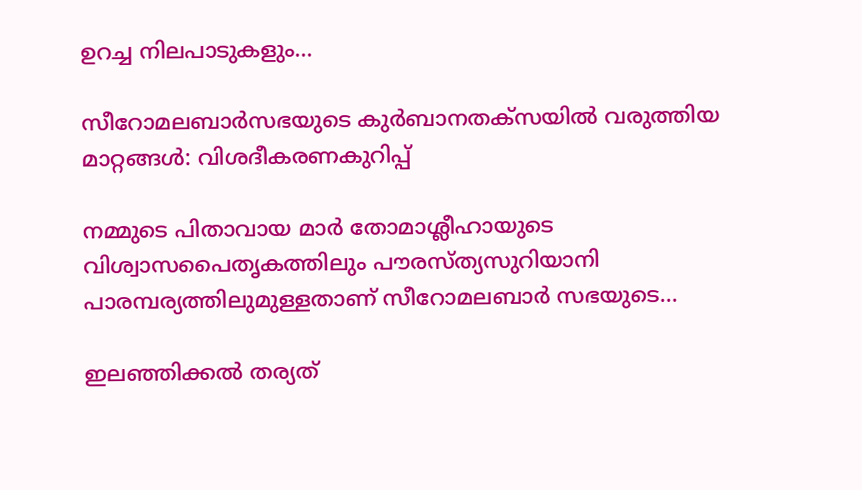ഉറച്ച നിലപാടുകളും...

സീറോമലബാർസഭയുടെ കുർബാനതക്സയിൽ വരുത്തിയ മാറ്റങ്ങൾ: വിശദീകരണകുറിപ്പ്

നമ്മുടെ പിതാവായ മാർ തോമാശ്ലീഹായുടെ വിശ്വാസപൈതൃകത്തിലും പൗരസ്ത്യസുറിയാനി പാരമ്പര്യത്തിലുമുള്ളതാണ് സീറോമലബാർ സഭയുടെ...

ഇലഞ്ഞിക്കൽ തര്യത്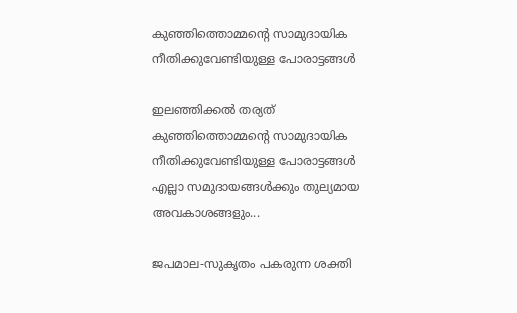കുഞ്ഞിത്തൊമ്മന്‍റെ സാമുദായിക നീതിക്കുവേണ്ടിയുള്ള പോരാട്ടങ്ങൾ

ഇലഞ്ഞിക്കൽ തര്യത് കുഞ്ഞിത്തൊമ്മന്‍റെ സാമുദായിക നീതിക്കുവേണ്ടിയുള്ള പോരാട്ടങ്ങൾ  എല്ലാ സമുദായങ്ങൾക്കും തുല്യമായ അവകാശങ്ങളും...

ജപമാല-സുകൃതം പകരുന്ന ശക്തി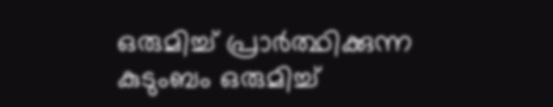ഒരുമിച്ച് പ്രാർത്ഥിക്കുന്ന കുടുംബം ഒരുമിച്ച്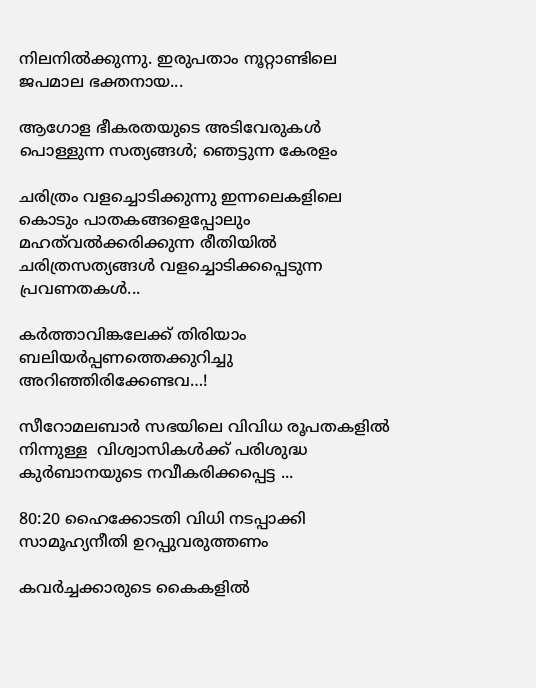നിലനിൽക്കുന്നു. ഇരുപതാം നൂറ്റാണ്ടിലെ ജപമാല ഭക്തനായ...

ആഗോള ഭീകരതയുടെ അടിവേരുകള്‍ പൊള്ളുന്ന സത്യങ്ങള്‍; ഞെട്ടുന്ന കേരളം

ചരിത്രം വളച്ചൊടിക്കുന്നു ഇന്നലെകളിലെ കൊടും പാതകങ്ങളെപ്പോലും മഹത്‌വല്‍ക്കരിക്കുന്ന രീതിയില്‍ ചരിത്രസത്യങ്ങള്‍ വളച്ചൊടിക്കപ്പെടുന്ന പ്രവണതകള്‍...

കര്‍ത്താവിങ്കലേക്ക് തിരിയാം ബലിയര്‍പ്പണത്തെക്കുറിച്ചു അറിഞ്ഞിരിക്കേണ്ടവ…!

സീറോമലബാര്‍ സഭയിലെ വിവിധ രൂപതകളില്‍ നിന്നുള്ള  വിശ്വാസികള്‍ക്ക് പരിശുദ്ധ കുര്‍ബാനയുടെ നവീകരിക്കപ്പെട്ട ...

80:20 ഹൈക്കോടതി വിധി നടപ്പാക്കി സാമൂഹ്യനീതി ഉറപ്പുവരുത്തണം

കവർച്ചക്കാരുടെ കൈകളിൽ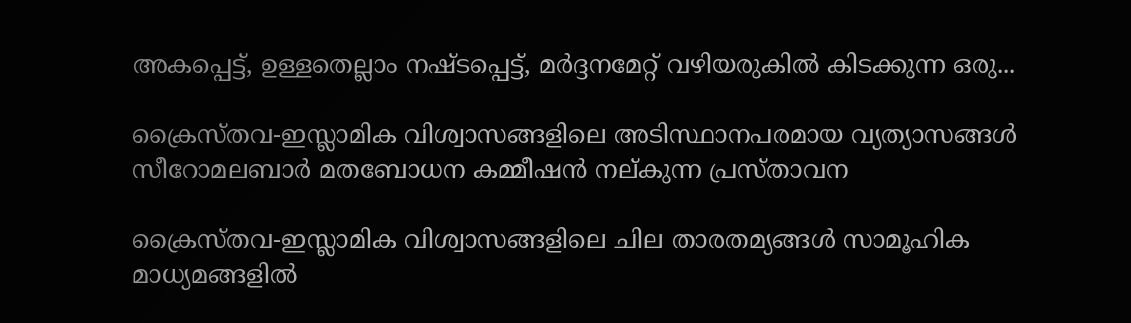അകപ്പെട്ട്, ഉള്ളതെല്ലാം നഷ്ടപ്പെട്ട്, മർദ്ദനമേറ്റ് വഴിയരുകിൽ കിടക്കുന്ന ഒരു...

ക്രൈസ്തവ-ഇസ്ലാമിക വിശ്വാസങ്ങളിലെ അടിസ്ഥാനപരമായ വ്യത്യാസങ്ങള്‍ സീറോമലബാര്‍ മതബോധന കമ്മീഷന്‍ നല്കുന്ന പ്രസ്താവന

ക്രൈസ്തവ-ഇസ്ലാമിക വിശ്വാസങ്ങളിലെ ചില താരതമ്യങ്ങള്‍ സാമൂഹിക മാധ്യമങ്ങളില്‍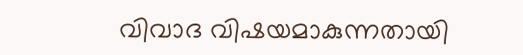വിവാദ വിഷയമാകുന്നതായി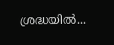ശ്രദ്ധയില്‍...